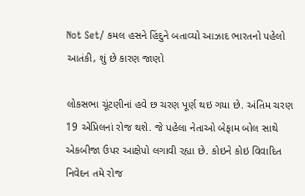Not Set/ કમલ હસને હિંદુને બતાવ્યો આઝાદ ભારતનો પહેલો આતંકી, શું છે કારણ જાણો

લોકસભા ચૂંટણીનાં હવે છ ચરણ પૂર્ણ થઇ ગયા છે. અંતિમ ચરણ 19 એપ્રિલનાં રોજ થશે. જે પહેલા નેતાઓ બેફામ બોલ સાથે એકબીજા ઉપર આક્ષેપો લગાવી રહ્યા છે. કોઇને કોઇ વિવાદિત નિવેદન તમે રોજ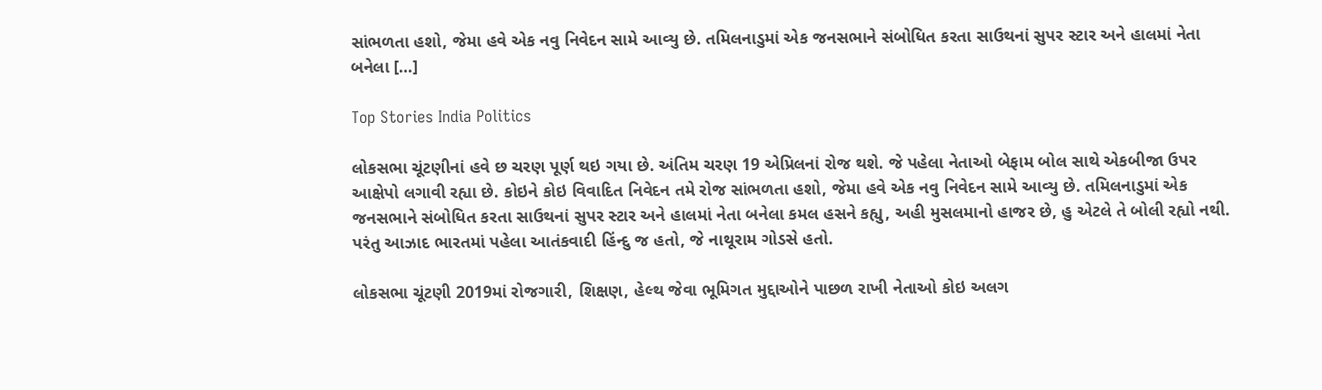સાંભળતા હશો, જેમા હવે એક નવુ નિવેદન સામે આવ્યુ છે. તમિલનાડુમાં એક જનસભાને સંબોધિત કરતા સાઉથનાં સુપર સ્ટાર અને હાલમાં નેતા બનેલા […]

Top Stories India Politics

લોકસભા ચૂંટણીનાં હવે છ ચરણ પૂર્ણ થઇ ગયા છે. અંતિમ ચરણ 19 એપ્રિલનાં રોજ થશે. જે પહેલા નેતાઓ બેફામ બોલ સાથે એકબીજા ઉપર આક્ષેપો લગાવી રહ્યા છે. કોઇને કોઇ વિવાદિત નિવેદન તમે રોજ સાંભળતા હશો, જેમા હવે એક નવુ નિવેદન સામે આવ્યુ છે. તમિલનાડુમાં એક જનસભાને સંબોધિત કરતા સાઉથનાં સુપર સ્ટાર અને હાલમાં નેતા બનેલા કમલ હસને કહ્યુ, અહી મુસલમાનો હાજર છે, હુ એટલે તે બોલી રહ્યો નથી. પરંતુ આઝાદ ભારતમાં પહેલા આતંકવાદી હિંન્દુ જ હતો, જે નાથૂરામ ગોડસે હતો.

લોકસભા ચૂંટણી 2019માં રોજગારી, શિક્ષણ, હેલ્થ જેવા ભૂમિગત મુદ્દાઓને પાછળ રાખી નેતાઓ કોઇ અલગ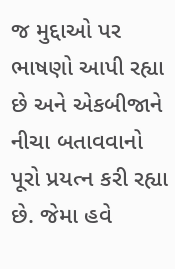જ મુદ્દાઓ પર ભાષણો આપી રહ્યા છે અને એકબીજાને નીચા બતાવવાનો પૂરો પ્રયત્ન કરી રહ્યા છે. જેમા હવે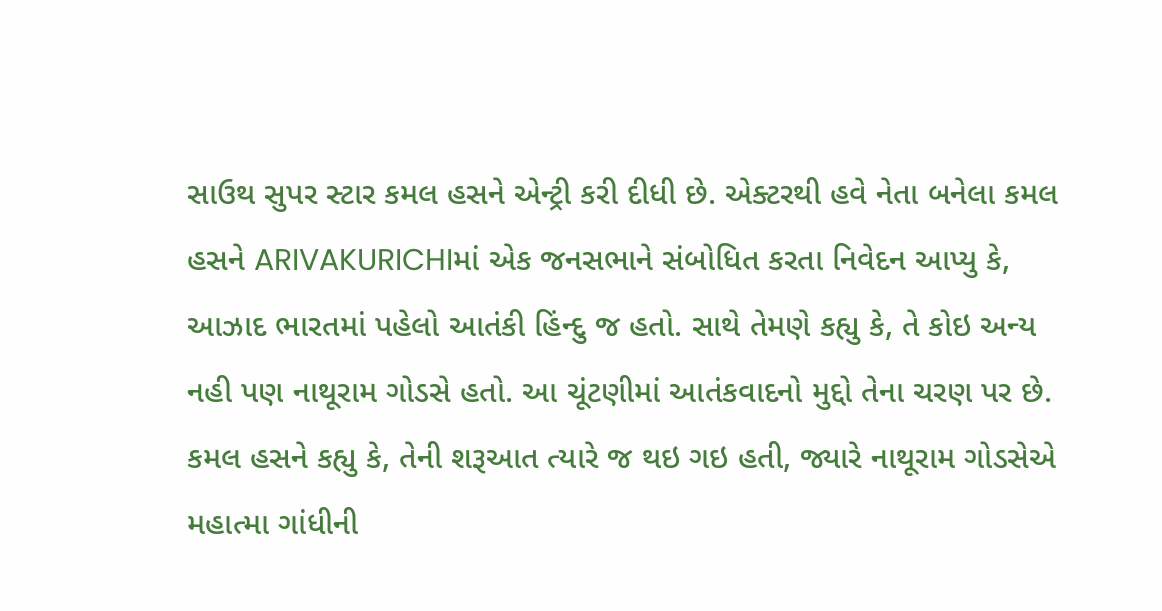સાઉથ સુપર સ્ટાર કમલ હસને એન્ટ્રી કરી દીધી છે. એક્ટરથી હવે નેતા બનેલા કમલ હસને ARIVAKURICHIમાં એક જનસભાને સંબોધિત કરતા નિવેદન આપ્યુ કે, આઝાદ ભારતમાં પહેલો આતંકી હિંન્દુ જ હતો. સાથે તેમણે કહ્યુ કે, તે કોઇ અન્ય નહી પણ નાથૂરામ ગોડસે હતો. આ ચૂંટણીમાં આતંકવાદનો મુદ્દો તેના ચરણ પર છે. કમલ હસને કહ્યુ કે, તેની શરૂઆત ત્યારે જ થઇ ગઇ હતી, જ્યારે નાથૂરામ ગોડસેએ મહાત્મા ગાંધીની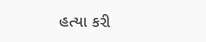હત્યા કરી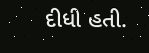દીધી હતી.